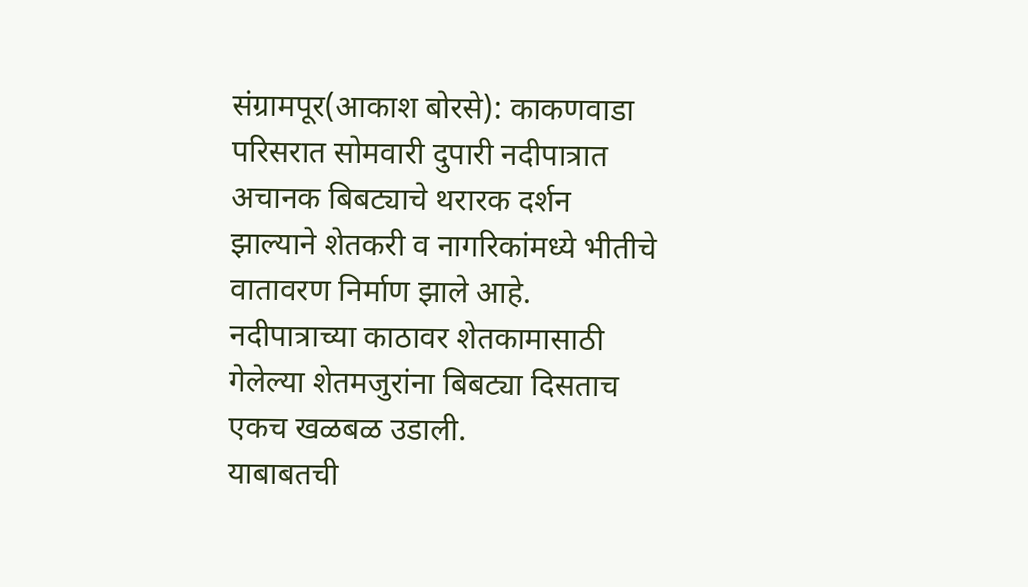संग्रामपूर(आकाश बोरसे): काकणवाडा परिसरात सोमवारी दुपारी नदीपात्रात अचानक बिबट्याचे थरारक दर्शन झाल्याने शेतकरी व नागरिकांमध्ये भीतीचे वातावरण निर्माण झाले आहे. नदीपात्राच्या काठावर शेतकामासाठी गेलेल्या शेतमजुरांना बिबट्या दिसताच एकच खळबळ उडाली.
याबाबतची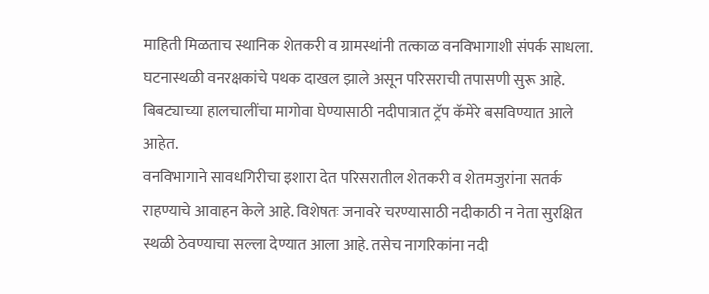माहिती मिळताच स्थानिक शेतकरी व ग्रामस्थांनी तत्काळ वनविभागाशी संपर्क साधला. घटनास्थळी वनरक्षकांचे पथक दाखल झाले असून परिसराची तपासणी सुरू आहे. बिबट्याच्या हालचालींचा मागोवा घेण्यासाठी नदीपात्रात ट्रॅप कॅमेरे बसविण्यात आले आहेत.
वनविभागाने सावधगिरीचा इशारा देत परिसरातील शेतकरी व शेतमजुरांना सतर्क राहण्याचे आवाहन केले आहे. विशेषतः जनावरे चरण्यासाठी नदीकाठी न नेता सुरक्षित स्थळी ठेवण्याचा सल्ला देण्यात आला आहे. तसेच नागरिकांना नदी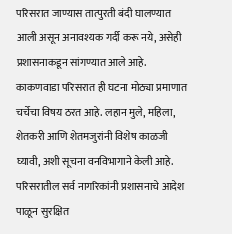परिसरात जाण्यास तात्पुरती बंदी घालण्यात आली असून अनावश्यक गर्दी करू नये, असेही प्रशासनाकडून सांगण्यात आले आहे.
काकणवाडा परिसरात ही घटना मोठ्या प्रमाणात चर्चेचा विषय ठरत आहे. लहान मुले, महिला, शेतकरी आणि शेतमजुरांनी विशेष काळजी घ्यावी, अशी सूचना वनविभागाने केली आहे.
परिसरातील सर्व नागरिकांनी प्रशासनाचे आदेश पाळून सुरक्षित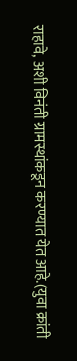राहावे, अशी विनंती ग्रामस्थांकडून करण्यात येत आहे.(युवा क्रांती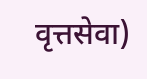वृत्तसेवा)